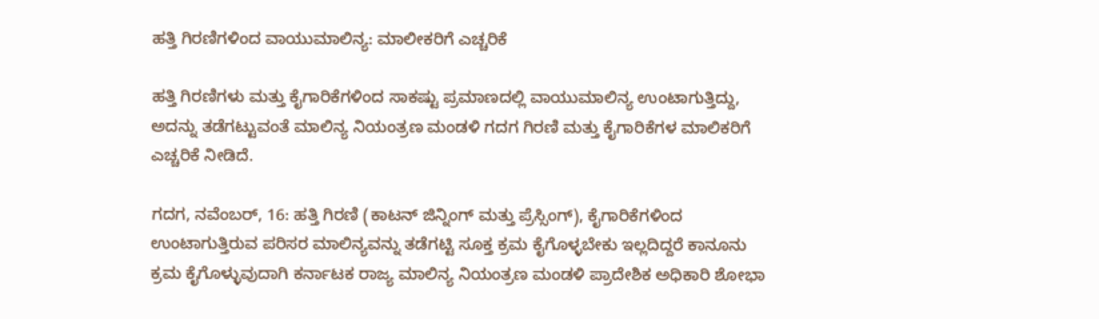ಹತ್ತಿ ಗಿರಣಿಗಳಿಂದ ವಾಯುಮಾಲಿನ್ಯ: ಮಾಲೀಕರಿಗೆ ಎಚ್ಚರಿಕೆ

ಹತ್ತಿ ಗಿರಣಿಗಳು ಮತ್ತು ಕೈಗಾರಿಕೆಗಳಿಂದ ಸಾಕಷ್ಟು ಪ್ರಮಾಣದಲ್ಲಿ ವಾಯುಮಾಲಿನ್ಯ ಉಂಟಾಗುತ್ತಿದ್ದು, ಅದನ್ನು ತಡೆಗಟ್ಟುವಂತೆ ಮಾಲಿನ್ಯ ನಿಯಂತ್ರಣ ಮಂಡಳಿ ಗದಗ ಗಿರಣಿ ಮತ್ತು ಕೈಗಾರಿಕೆಗಳ ಮಾಲಿಕರಿಗೆ ಎಚ್ಚರಿಕೆ ನೀಡಿದೆ.

ಗದಗ, ನವೆಂಬರ್, 16: ಹತ್ತಿ ಗಿರಣಿ (ಕಾಟನ್ ಜಿನ್ನಿಂಗ್ ಮತ್ತು ಪ್ರೆಸ್ಸಿಂಗ್), ಕೈಗಾರಿಕೆಗಳಿಂದ ಉಂಟಾಗುತ್ತಿರುವ ಪರಿಸರ ಮಾಲಿನ್ಯವನ್ನು ತಡೆಗಟ್ಟಿ ಸೂಕ್ತ ಕ್ರಮ ಕೈಗೊಳ್ಳಬೇಕು ಇಲ್ಲದಿದ್ದರೆ ಕಾನೂನು ಕ್ರಮ ಕೈಗೊಳ್ಳುವುದಾಗಿ ಕರ್ನಾಟಕ ರಾಜ್ಯ ಮಾಲಿನ್ಯ ನಿಯಂತ್ರಣ ಮಂಡಳಿ ಪ್ರಾದೇಶಿಕ ಅಧಿಕಾರಿ ಶೋಭಾ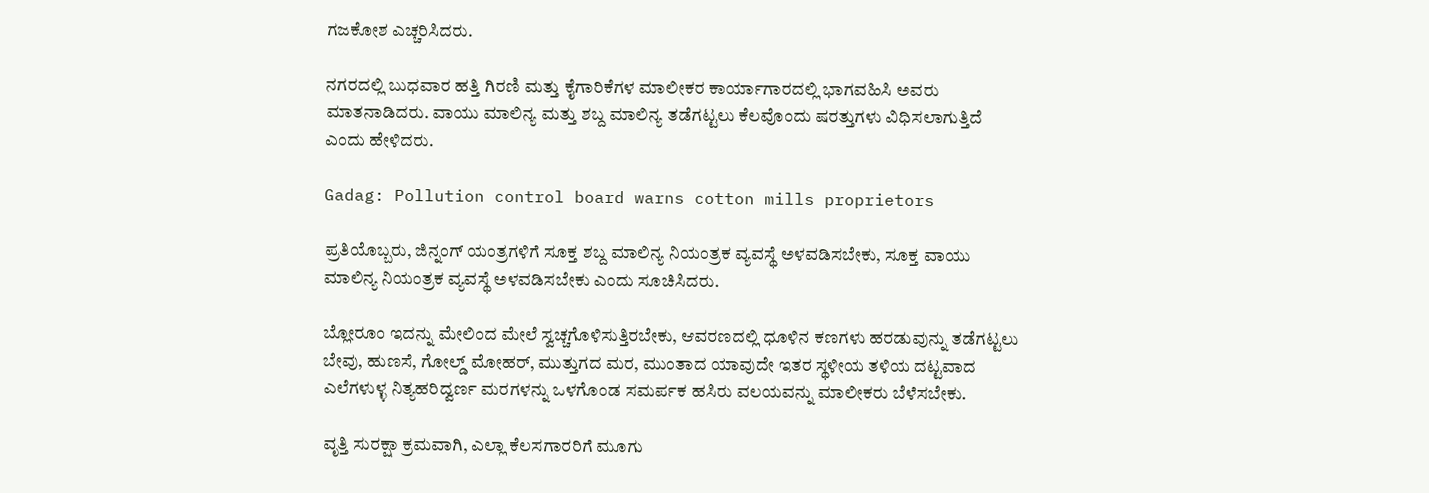ಗಜಕೋಶ ಎಚ್ಚರಿಸಿದರು.

ನಗರದಲ್ಲಿ ಬುಧವಾರ ಹತ್ತಿ ಗಿರಣಿ ಮತ್ತು ಕೈಗಾರಿಕೆಗಳ ಮಾಲೀಕರ ಕಾರ್ಯಾಗಾರದಲ್ಲಿ ಭಾಗವಹಿಸಿ ಅವರು ಮಾತನಾಡಿದರು. ವಾಯು ಮಾಲಿನ್ಯ ಮತ್ತು ಶಬ್ದ ಮಾಲಿನ್ಯ ತಡೆಗಟ್ಟಲು ಕೆಲವೊಂದು ಷರತ್ತುಗಳು ವಿಧಿಸಲಾಗುತ್ತಿದೆ ಎಂದು ಹೇಳಿದರು.

Gadag: Pollution control board warns cotton mills proprietors

ಪ್ರತಿಯೊಬ್ಬರು, ಜಿನ್ನಂಗ್ ಯಂತ್ರಗಳಿಗೆ ಸೂಕ್ತ ಶಬ್ದ ಮಾಲಿನ್ಯ ನಿಯಂತ್ರಕ ವ್ಯವಸ್ಥೆ ಅಳವಡಿಸಬೇಕು, ಸೂಕ್ತ ವಾಯು ಮಾಲಿನ್ಯ ನಿಯಂತ್ರಕ ವ್ಯವಸ್ಥೆ ಅಳವಡಿಸಬೇಕು ಎಂದು ಸೂಚಿಸಿದರು.

ಬ್ಲೋರೂಂ ಇದನ್ನು ಮೇಲಿಂದ ಮೇಲೆ ಸ್ವಚ್ಚಗೊಳಿಸುತ್ತಿರಬೇಕು, ಆವರಣದಲ್ಲಿ ಧೂಳಿನ ಕಣಗಳು ಹರಡುವುನ್ನು ತಡೆಗಟ್ಟಲು ಬೇವು, ಹುಣಸೆ, ಗೋಲ್ಡ್ ಮೋಹರ್, ಮುತ್ತುಗದ ಮರ, ಮುಂತಾದ ಯಾವುದೇ ಇತರ ಸ್ಥಳೀಯ ತಳಿಯ ದಟ್ಟವಾದ ಎಲೆಗಳುಳ್ಳ ನಿತ್ಯಹರಿದ್ವರ್ಣ ಮರಗಳನ್ನು ಒಳಗೊಂಡ ಸಮರ್ಪಕ ಹಸಿರು ವಲಯವನ್ನು ಮಾಲೀಕರು ಬೆಳೆಸಬೇಕು.

ವೃತ್ತಿ ಸುರಕ್ಷಾ ಕ್ರಮವಾಗಿ, ಎಲ್ಲಾ ಕೆಲಸಗಾರರಿಗೆ ಮೂಗು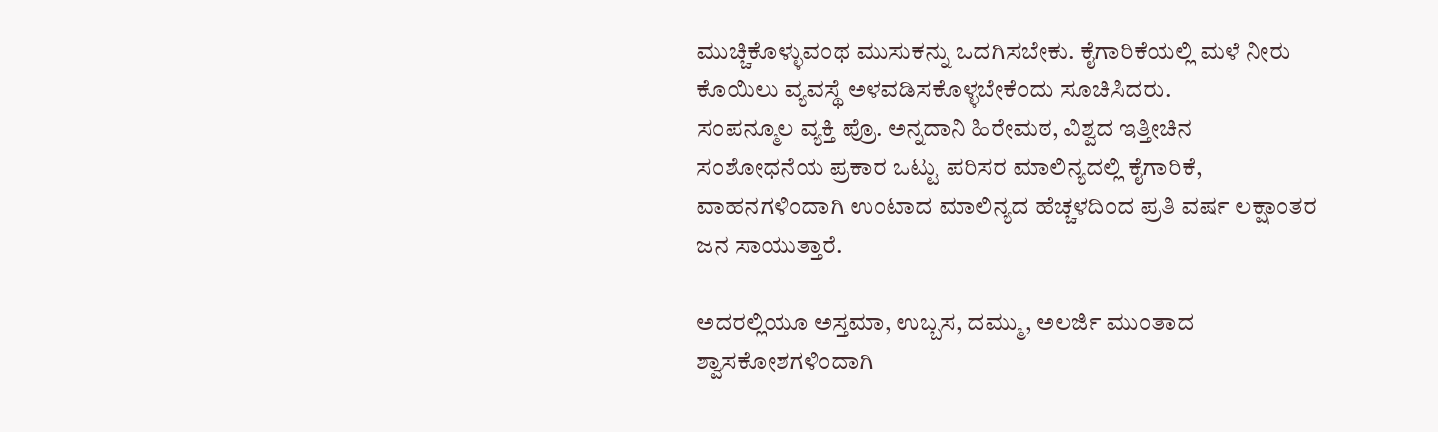ಮುಚ್ಚಿಕೊಳ್ಳುವಂಥ ಮುಸುಕನ್ನು ಒದಗಿಸಬೇಕು. ಕೈಗಾರಿಕೆಯಲ್ಲಿ ಮಳೆ ನೀರು ಕೊಯಿಲು ವ್ಯವಸ್ಥೆ ಅಳವಡಿಸಕೊಳ್ಳಬೇಕೆಂದು ಸೂಚಿಸಿದರು.
ಸಂಪನ್ಮೂಲ ವ್ಯಕ್ತಿ ಪ್ರೊ. ಅನ್ನದಾನಿ ಹಿರೇಮಠ, ವಿಶ್ವದ ಇತ್ತೀಚಿನ ಸಂಶೋಧನೆಯ ಪ್ರಕಾರ ಒಟ್ಟು ಪರಿಸರ ಮಾಲಿನ್ಯದಲ್ಲಿ ಕೈಗಾರಿಕೆ, ವಾಹನಗಳಿಂದಾಗಿ ಉಂಟಾದ ಮಾಲಿನ್ಯದ ಹೆಚ್ಚಳದಿಂದ ಪ್ರತಿ ವರ್ಷ ಲಕ್ಷಾಂತರ ಜನ ಸಾಯುತ್ತಾರೆ.

ಅದರಲ್ಲಿಯೂ ಅಸ್ತಮಾ, ಉಬ್ಬಸ, ದಮ್ಮು, ಅಲರ್ಜಿ ಮುಂತಾದ ಶ್ವಾಸಕೋಶಗಳಿಂದಾಗಿ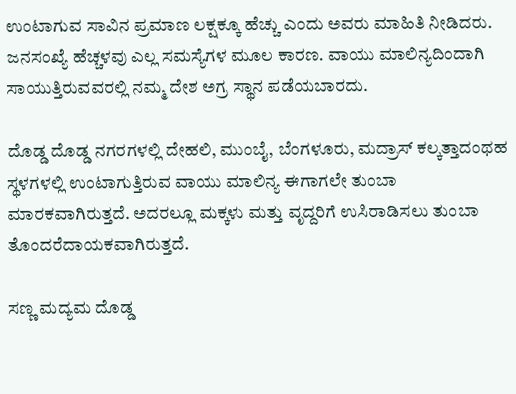ಉಂಟಾಗುವ ಸಾವಿನ ಪ್ರಮಾಣ ಲಕ್ಷಕ್ಕೂ ಹೆಚ್ಚು ಎಂದು ಅವರು ಮಾಹಿತಿ ನೀಡಿದರು.
ಜನಸಂಖ್ಯೆ ಹೆಚ್ಚಳವು ಎಲ್ಲ ಸಮಸ್ಯೆಗಳ ಮೂಲ ಕಾರಣ. ವಾಯು ಮಾಲಿನ್ಯದಿಂದಾಗಿ ಸಾಯುತ್ತಿರುವವರಲ್ಲಿ ನಮ್ಮ ದೇಶ ಅಗ್ರ ಸ್ಥಾನ ಪಡೆಯಬಾರದು.

ದೊಡ್ಡ ದೊಡ್ಡ ನಗರಗಳಲ್ಲಿ ದೇಹಲಿ, ಮುಂಬೈ, ಬೆಂಗಳೂರು, ಮದ್ರಾಸ್ ಕಲ್ಕತ್ತಾದಂಥಹ ಸ್ಥಳಗಳಲ್ಲಿ ಉಂಟಾಗುತ್ತಿರುವ ವಾಯು ಮಾಲಿನ್ಯ ಈಗಾಗಲೇ ತುಂಬಾ ಮಾರಕವಾಗಿರುತ್ತದೆ. ಅದರಲ್ಲೂ ಮಕ್ಕಳು ಮತ್ತು ವೃದ್ದರಿಗೆ ಉಸಿರಾಡಿಸಲು ತುಂಬಾ ತೊಂದರೆದಾಯಕವಾಗಿರುತ್ತದೆ.

ಸಣ್ಣ ಮದ್ಯಮ ದೊಡ್ಡ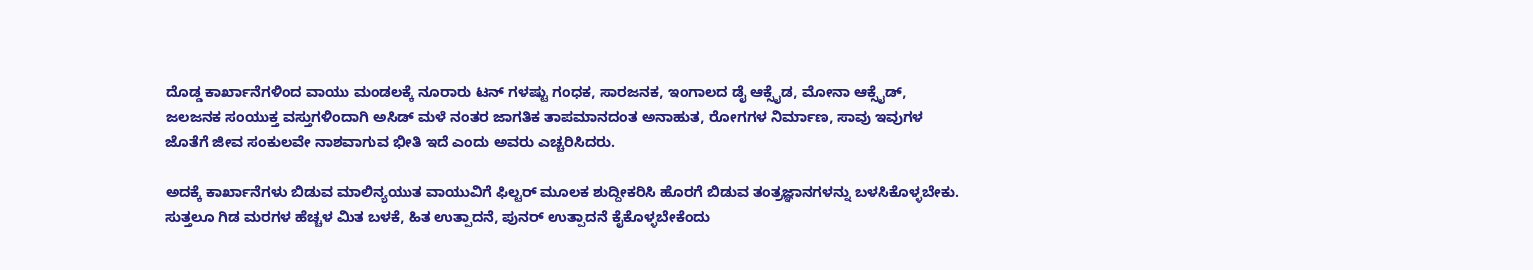ದೊಡ್ಡ ಕಾರ್ಖಾನೆಗಳಿಂದ ವಾಯು ಮಂಡಲಕ್ಕೆ ನೂರಾರು ಟನ್ ಗಳಷ್ಟು ಗಂಧಕ, ಸಾರಜನಕ, ಇಂಗಾಲದ ಡೈ ಆಕ್ಸೈಡ, ಮೋನಾ ಆಕ್ಸೈಡ್, ಜಲಜನಕ ಸಂಯುಕ್ತ ವಸ್ತುಗಳಿಂದಾಗಿ ಅಸಿಡ್ ಮಳೆ ನಂತರ ಜಾಗತಿಕ ತಾಪಮಾನದಂತ ಅನಾಹುತ, ರೋಗಗಳ ನಿರ್ಮಾಣ, ಸಾವು ಇವುಗಳ ಜೊತೆಗೆ ಜೀವ ಸಂಕುಲವೇ ನಾಶವಾಗುವ ಭೀತಿ ಇದೆ ಎಂದು ಅವರು ಎಚ್ಚರಿಸಿದರು.

ಅದಕ್ಕೆ ಕಾರ್ಖಾನೆಗಳು ಬಿಡುವ ಮಾಲಿನ್ಯಯುತ ವಾಯುವಿಗೆ ಫಿಲ್ಟರ್ ಮೂಲಕ ಶುದ್ದೀಕರಿಸಿ ಹೊರಗೆ ಬಿಡುವ ತಂತ್ರಜ್ಞಾನಗಳನ್ನು ಬಳಸಿಕೊಳ್ಳಬೇಕು. ಸುತ್ತಲೂ ಗಿಡ ಮರಗಳ ಹೆಚ್ಚಳ ಮಿತ ಬಳಕೆ, ಹಿತ ಉತ್ಪಾದನೆ, ಪುನರ್ ಉತ್ಪಾದನೆ ಕೈಕೊಳ್ಳಬೇಕೆಂದು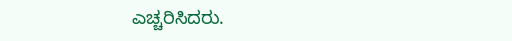ಎಚ್ಚರಿಸಿದರು.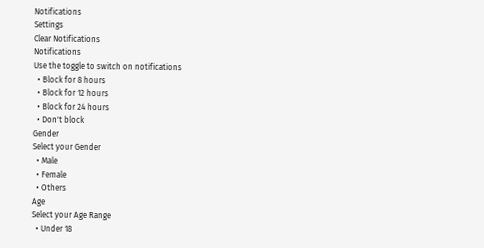Notifications
Settings
Clear Notifications
Notifications
Use the toggle to switch on notifications
  • Block for 8 hours
  • Block for 12 hours
  • Block for 24 hours
  • Don't block
Gender
Select your Gender
  • Male
  • Female
  • Others
Age
Select your Age Range
  • Under 18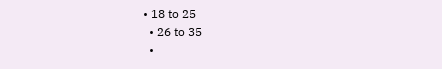• 18 to 25
  • 26 to 35
  •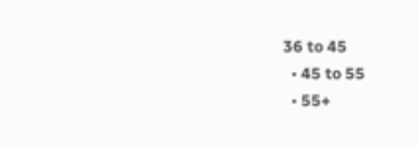36 to 45
  • 45 to 55
  • 55+